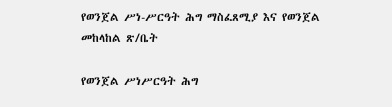የወንጀል ሥነ-ሥርዓት ሕግ ማስፈጸሚያ እና የወንጀል መከላከል ጽ/ቤት

የወንጀል ሥነሥርዓት ሕግ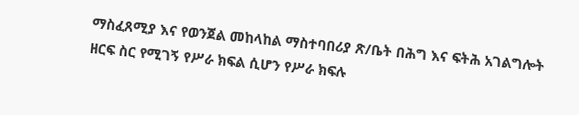ማስፈጸሚያ እና የወንጀል መከላከል ማስተባበሪያ ጽ/ቤት በሕግ እና ፍትሕ አገልግሎት ዘርፍ ስር የሚገኝ የሥራ ክፍል ሲሆን የሥራ ክፍሉ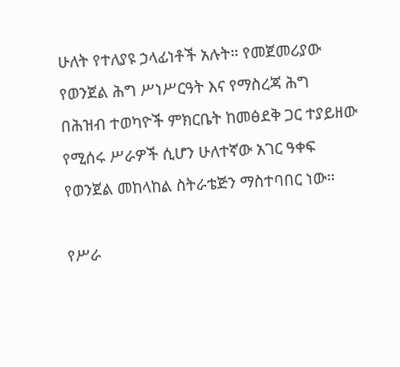ሁለት የተለያዩ ኃላፊነቶች አሉት። የመጀመሪያው የወንጀል ሕግ ሥነሥርዓት እና የማስረጃ ሕግ በሕዝብ ተወካዮች ምክርቤት ከመፅደቅ ጋር ተያይዘው የሚሰሩ ሥራዎች ሲሆን ሁለተኛው አገር ዓቀፍ የወንጀል መከላከል ስትራቴጅን ማስተባበር ነው።

የሥራ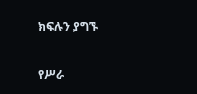ክፍሉን ያግኙ

የሥራ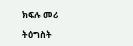ክፍሉ መሪ

ትዕግስት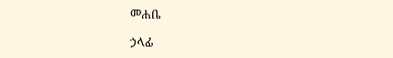መሐቤ

ኃላፊ